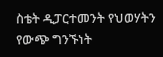ስቴት ዲፓርተመንት የህወሃትን የውጭ ግንኙነት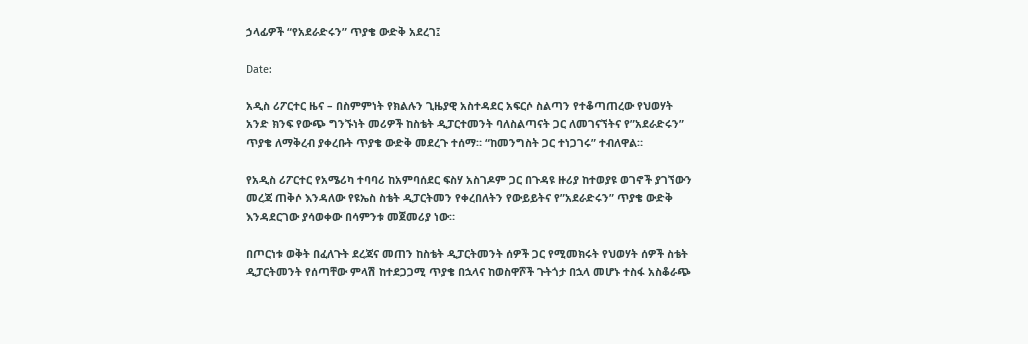ኃላፊዎች “የአደራድሩን” ጥያቄ ውድቅ አደረገ፤

Date:

አዲስ ሪፖርተር ዜና – በስምምነት የክልሉን ጊዜያዊ አስተዳደር አፍርሶ ስልጣን የተቆጣጠረው የህወሃት አንድ ክንፍ የውጭ ግንኙነት መሪዎች ከስቴት ዲፓርተመንት ባለስልጣናት ጋር ለመገናኘትና የ”አደራድሩን” ጥያቄ ለማቅረብ ያቀረቡት ጥያቄ ውድቅ መደረጉ ተሰማ። “ከመንግስት ጋር ተነጋገሩ” ተብለዋል።

የአዲስ ሪፖርተር የአሜሪካ ተባባሪ ከአምባሰደር ፍስሃ አስገዶም ጋር በጉዳዩ ዙሪያ ከተወያዩ ወገኖች ያገኘውን መረጃ ጠቅሶ እንዳለው የዩኤስ ስቴት ዲፓርትመን የቀረበለትን የውይይትና የ”አደራድሩን” ጥያቄ ውድቅ እንዳደርገው ያሳወቀው በሳምንቱ መጀመሪያ ነው።

በጦርነቱ ወቅት በፈለጉት ደረጃና መጠን ከስቴት ዲፓርትመንት ሰዎች ጋር የሚመክሩት የህወሃት ሰዎች ስቴት ዲፓርትመንት የሰጣቸው ምላሽ ከተደጋጋሚ ጥያቄ በኋላና ከወስዋሾች ጉትጎታ በኋላ መሆኑ ተስፋ አስቆራጭ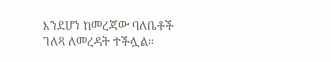እንደሆነ ከመረጃው ባለቤቶች ገለጻ ለመረዳት ተችሏል።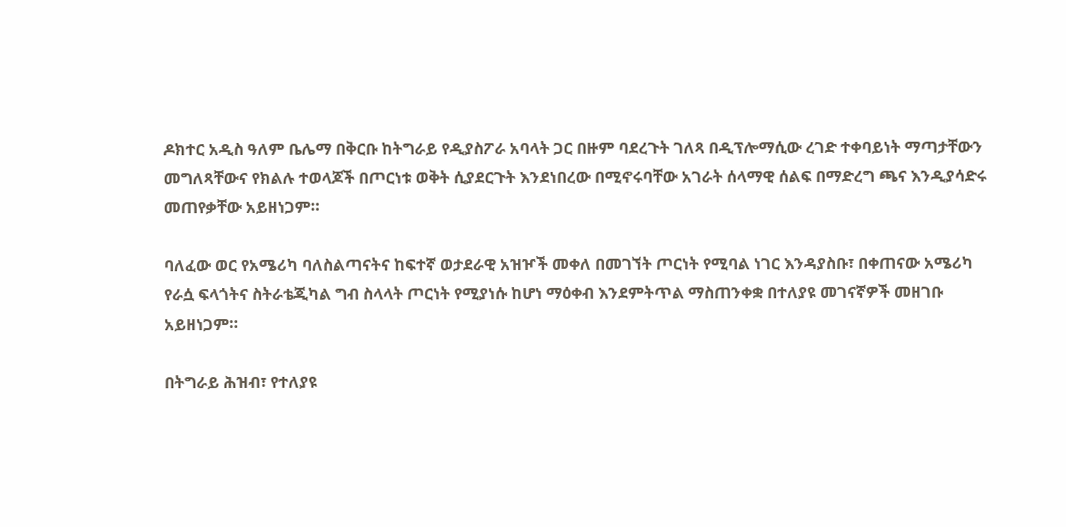ዶክተር አዲስ ዓለም ቤሌማ በቅርቡ ከትግራይ የዲያስፖራ አባላት ጋር በዙም ባደረጉት ገለጻ በዲፕሎማሲው ረገድ ተቀባይነት ማጣታቸውን መግለጻቸውና የክልሉ ተወላጆች በጦርነቱ ወቅት ሲያደርጉት እንደነበረው በሚኖሩባቸው አገራት ሰላማዊ ሰልፍ በማድረግ ጫና እንዲያሳድሩ መጠየቃቸው አይዘነጋም።

ባለፈው ወር የአሜሪካ ባለስልጣናትና ከፍተኛ ወታደራዊ አዝዦች መቀለ በመገኘት ጦርነት የሚባል ነገር እንዳያስቡ፣ በቀጠናው አሜሪካ የራሷ ፍላጎትና ስትራቴጂካል ግብ ስላላት ጦርነት የሚያነሱ ከሆነ ማዕቀብ እንደምትጥል ማስጠንቀቋ በተለያዩ መገናኛዎች መዘገቡ አይዘነጋም።

በትግራይ ሕዝብ፣ የተለያዩ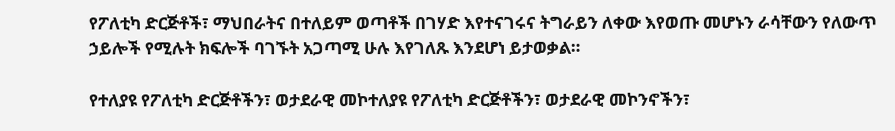የፖለቲካ ድርጅቶች፣ ማህበራትና በተለይም ወጣቶች በገሃድ እየተናገሩና ትግራይን ለቀው እየወጡ መሆኑን ራሳቸውን የለውጥ ኃይሎች የሚሉት ክፍሎች ባገኙት አጋጣሚ ሁሉ እየገለጹ እንደሆነ ይታወቃል።

የተለያዩ የፖለቲካ ድርጅቶችን፣ ወታደራዊ መኮተለያዩ የፖለቲካ ድርጅቶችን፣ ወታደራዊ መኮንኖችን፣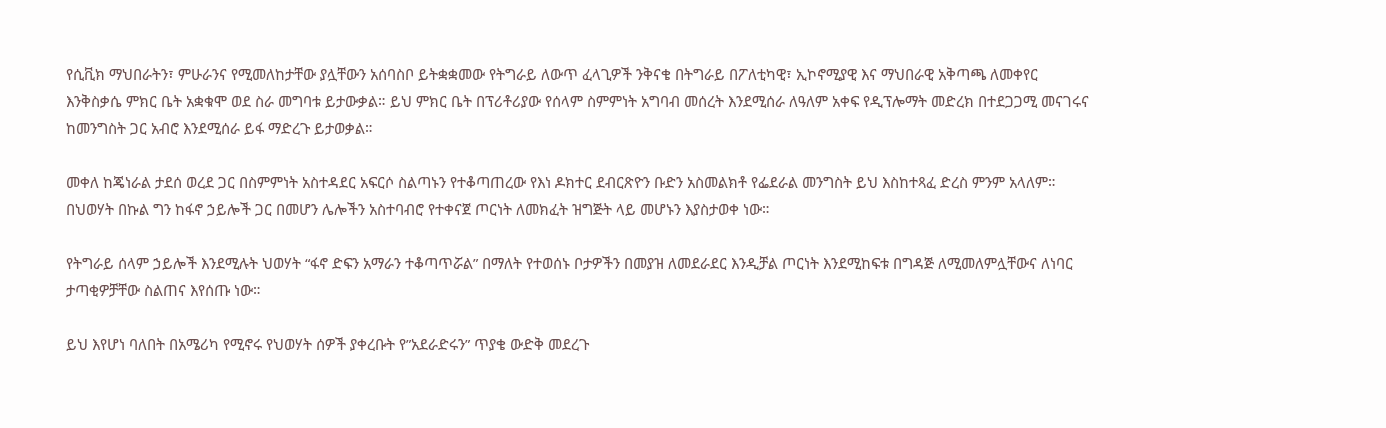የሲቪክ ማህበራትን፣ ምሁራንና የሚመለከታቸው ያሏቸውን አሰባስቦ ይትቋቋመው የትግራይ ለውጥ ፈላጊዎች ንቅናቄ በትግራይ በፖለቲካዊ፣ ኢኮኖሚያዊ እና ማህበራዊ አቅጣጫ ለመቀየር እንቅስቃሴ ምክር ቤት አቋቁሞ ወደ ስራ መግባቱ ይታውቃል። ይህ ምክር ቤት በፕሪቶሪያው የሰላም ስምምነት አግባብ መሰረት እንደሚሰራ ለዓለም አቀፍ የዲፕሎማት መድረክ በተደጋጋሚ መናገሩና ከመንግስት ጋር አብሮ እንደሚሰራ ይፋ ማድረጉ ይታወቃል።

መቀለ ከጄነራል ታደሰ ወረደ ጋር በስምምነት አስተዳደር አፍርሶ ስልጣኑን የተቆጣጠረው የእነ ዶክተር ደብርጽዮን ቡድን አስመልክቶ የፌደራል መንግስት ይህ እስከተጻፈ ድረስ ምንም አላለም። በህወሃት በኩል ግን ከፋኖ ኃይሎች ጋር በመሆን ሌሎችን አስተባብሮ የተቀናጀ ጦርነት ለመክፈት ዝግጅት ላይ መሆኑን እያስታወቀ ነው።

የትግራይ ሰላም ኃይሎች እንደሚሉት ህወሃት “ፋኖ ድፍን አማራን ተቆጣጥሯል” በማለት የተወሰኑ ቦታዎችን በመያዝ ለመደራደር እንዲቻል ጦርነት እንደሚከፍቱ በግዳጅ ለሚመለምሏቸውና ለነባር ታጣቂዎቻቸው ስልጠና እየሰጡ ነው።

ይህ እየሆነ ባለበት በአሜሪካ የሚኖሩ የህወሃት ሰዎች ያቀረቡት የ”አደራድሩን” ጥያቄ ውድቅ መደረጉ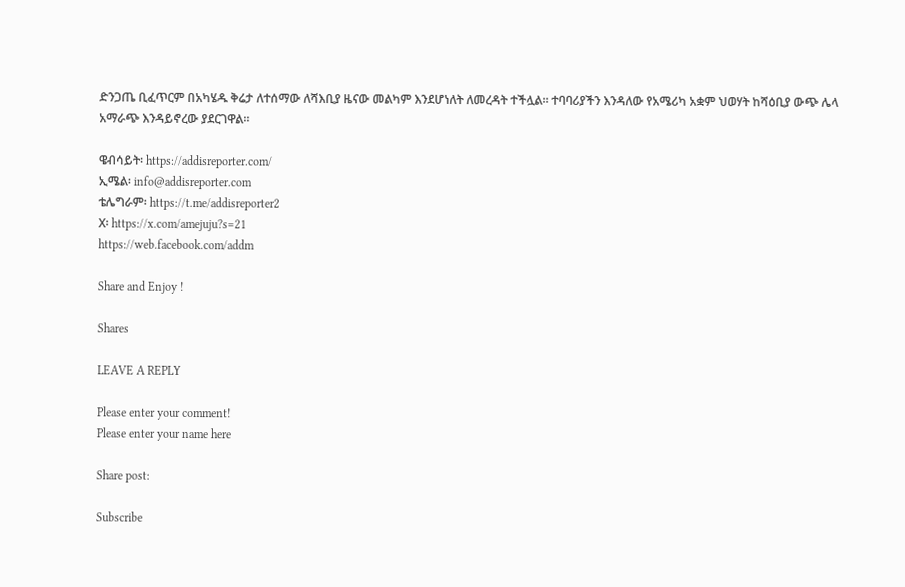ድንጋጤ ቢፈጥርም በአካሄዱ ቅሬታ ለተሰማው ለሻእቢያ ዜናው መልካም እንደሆነለት ለመረዳት ተችሏል። ተባባሪያችን እንዳለው የአሜሪካ አቋም ህወሃት ከሻዕቢያ ውጭ ሌላ አማራጭ እንዳይኖረው ያደርገዋል።

ዌብሳይት፡ https://addisreporter.com/
ኢሜል፡ info@addisreporter.com
ቴሌግራም፡ https://t.me/addisreporter2
X፡ https://x.com/amejuju?s=21
https://web.facebook.com/addm

Share and Enjoy !

Shares

LEAVE A REPLY

Please enter your comment!
Please enter your name here

Share post:

Subscribe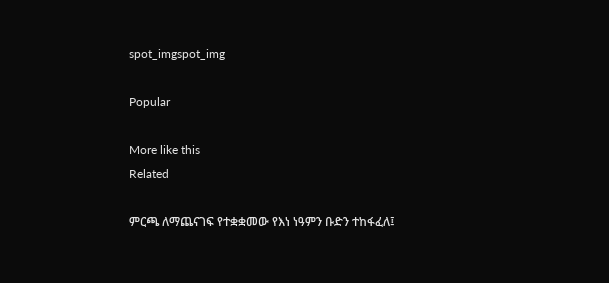spot_imgspot_img

Popular

More like this
Related

ምርጫ ለማጨናገፍ የተቋቋመው የእነ ነዓምን ቡድን ተከፋፈለ፤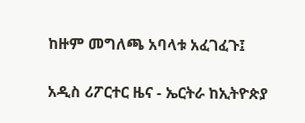ከዙም መግለጫ አባላቱ አፈገፈጉ፤

አዲስ ሪፖርተር ዜና - ኤርትራ ከኢትዮጵያ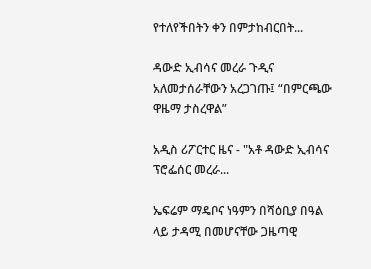የተለየችበትን ቀን በምታከብርበት...

ዳውድ ኢብሳና መረራ ጉዲና አለመታሰራቸውን አረጋገጡ፤ “በምርጫው ዋዜማ ታስረዋል”

አዲስ ሪፖርተር ዜና - "አቶ ዳውድ ኢብሳና ፕሮፌሰር መረራ...

ኤፍሬም ማዴቦና ነዓምን በሻዕቢያ በዓል ላይ ታዳሚ በመሆናቸው ጋዜጣዊ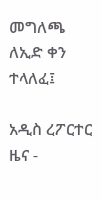መግለጫ ለኢድ ቀን ተላለፈ፤

አዲስ ረፖርተር ዜና -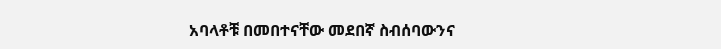አባላቶቹ በመበተናቸው መደበኛ ስብሰባውንና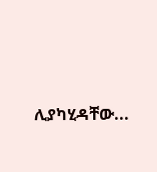ሊያካሂዳቸው...